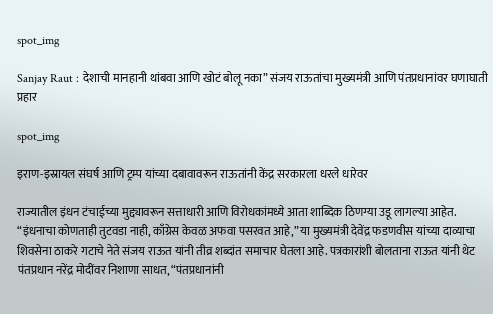spot_img

Sanjay Raut : देशाची मानहानी थांबवा आणि खोटं बोलू नका” संजय राऊतांचा मुख्यमंत्री आणि पंतप्रधानांवर घणाघाती प्रहार

spot_img

इराण-इस्रायल संघर्ष आणि ट्रम्प यांच्या दबावावरून राऊतांनी केंद्र सरकारला धरले धारेवर

राज्यातील इंधन टंचाईच्या मुद्द्यावरून सत्ताधारी आणि विरोधकांमध्ये आता शाब्दिक ठिणग्या उडू लागल्या आहेत. “इंधनाचा कोणताही तुटवडा नाही, काँग्रेस केवळ अफवा पसरवत आहे,” या मुख्यमंत्री देवेंद्र फडणवीस यांच्या दाव्याचा शिवसेना ठाकरे गटाचे नेते संजय राऊत यांनी तीव्र शब्दांत समाचार घेतला आहे. पत्रकारांशी बोलताना राऊत यांनी थेट पंतप्रधान नरेंद्र मोदींवर निशाणा साधत, “पंतप्रधानांनी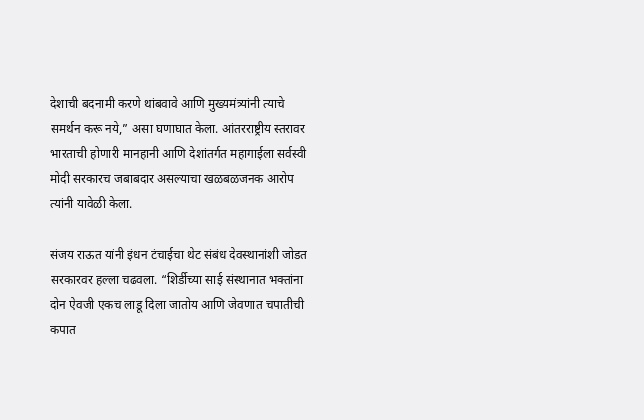देशाची बदनामी करणे थांबवावे आणि मुख्यमंत्र्यांनी त्याचे समर्थन करू नये,” असा घणाघात केला. आंतरराष्ट्रीय स्तरावर भारताची होणारी मानहानी आणि देशांतर्गत महागाईला सर्वस्वी मोदी सरकारच जबाबदार असल्याचा खळबळजनक आरोप त्यांनी यावेळी केला.

संजय राऊत यांनी इंधन टंचाईचा थेट संबंध देवस्थानांशी जोडत सरकारवर हल्ला चढवला. “शिर्डीच्या साई संस्थानात भक्तांना दोन ऐवजी एकच लाडू दिला जातोय आणि जेवणात चपातीची कपात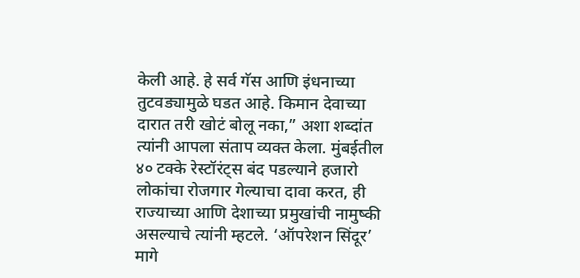केली आहे. हे सर्व गॅस आणि इंधनाच्या तुटवड्यामुळे घडत आहे. किमान देवाच्या दारात तरी खोटं बोलू नका,” अशा शब्दांत त्यांनी आपला संताप व्यक्त केला. मुंबईतील ४० टक्के रेस्टॉरंट्स बंद पडल्याने हजारो लोकांचा रोजगार गेल्याचा दावा करत, ही राज्याच्या आणि देशाच्या प्रमुखांची नामुष्की असल्याचे त्यांनी म्हटले. ‘ऑपरेशन सिंदूर’ मागे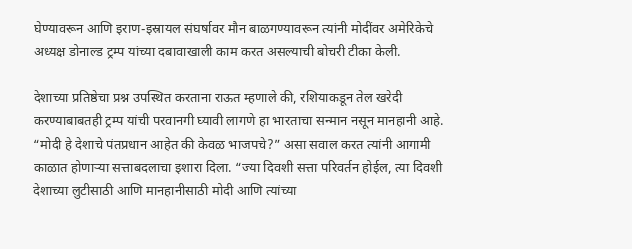घेण्यावरून आणि इराण-इस्रायल संघर्षावर मौन बाळगण्यावरून त्यांनी मोदींवर अमेरिकेचे अध्यक्ष डोनाल्ड ट्रम्प यांच्या दबावाखाली काम करत असल्याची बोचरी टीका केली.

देशाच्या प्रतिष्ठेचा प्रश्न उपस्थित करताना राऊत म्हणाले की, रशियाकडून तेल खरेदी करण्याबाबतही ट्रम्प यांची परवानगी घ्यावी लागणे हा भारताचा सन्मान नसून मानहानी आहे. “मोदी हे देशाचे पंतप्रधान आहेत की केवळ भाजपचे?” असा सवाल करत त्यांनी आगामी काळात होणाऱ्या सत्ताबदलाचा इशारा दिला. “ज्या दिवशी सत्ता परिवर्तन होईल, त्या दिवशी देशाच्या लुटीसाठी आणि मानहानीसाठी मोदी आणि त्यांच्या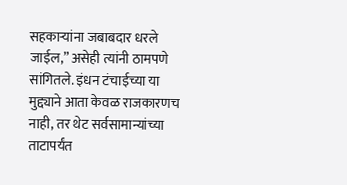सहकाऱ्यांना जबाबदार धरले जाईल,” असेही त्यांनी ठामपणे सांगितले. इंधन टंचाईच्या या मुद्द्याने आता केवळ राजकारणच नाही, तर थेट सर्वसामान्यांच्या ताटापर्यंत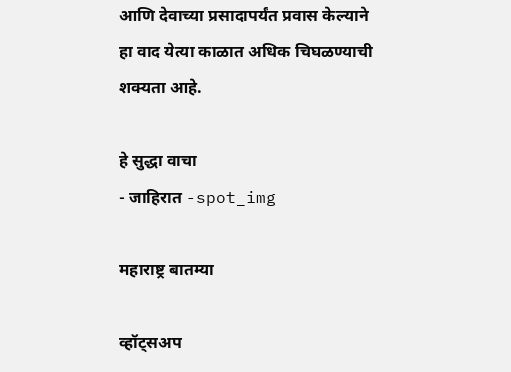आणि देवाच्या प्रसादापर्यंत प्रवास केल्याने हा वाद येत्या काळात अधिक चिघळण्याची शक्यता आहे.

हे सुद्धा वाचा
- जाहिरात -spot_img

महाराष्ट्र बातम्या

व्हॉट्सअप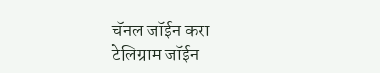चॅनल जॉईन करा
टेलिग्राम जॉईन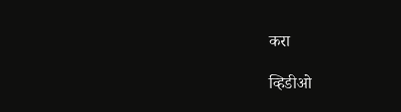करा

व्हिडीओ